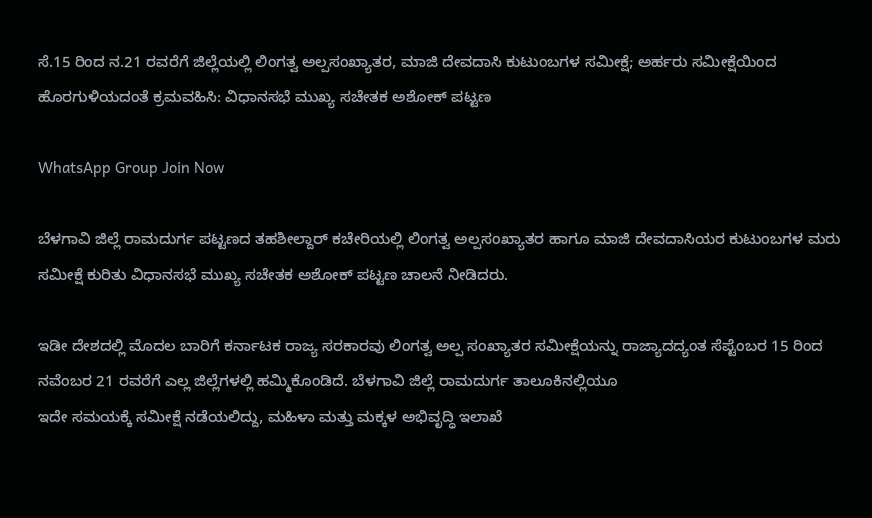ಸೆ.15 ರಿಂದ ನ.21 ರವರೆಗೆ ಜಿಲ್ಲೆಯಲ್ಲಿ ಲಿಂಗತ್ವ ಅಲ್ಪಸಂಖ್ಯಾತರ, ಮಾಜಿ ದೇವದಾಸಿ ಕುಟುಂಬಗಳ ಸಮೀಕ್ಷೆ; ಅರ್ಹರು ಸಮೀಕ್ಷೆಯಿಂದ ಹೊರಗುಳಿಯದಂತೆ ಕ್ರಮವಹಿಸಿ: ವಿಧಾನಸಭೆ ಮುಖ್ಯ ಸಚೇತಕ ಅಶೋಕ್ ಪಟ್ಟಣ

WhatsApp Group Join Now

ಬೆಳಗಾವಿ ಜಿಲ್ಲೆ ರಾಮದುರ್ಗ ಪಟ್ಟಣದ ತಹಶೀಲ್ದಾರ್ ಕಚೇರಿಯಲ್ಲಿ ಲಿಂಗತ್ವ ಅಲ್ಪಸಂಖ್ಯಾತರ ಹಾಗೂ ಮಾಜಿ ದೇವದಾಸಿಯರ ಕುಟುಂಬಗಳ ಮರು ಸಮೀಕ್ಷೆ ಕುರಿತು ವಿಧಾನಸಭೆ ಮುಖ್ಯ ಸಚೇತಕ ಅಶೋಕ್ ಪಟ್ಟಣ ಚಾಲನೆ ನೀಡಿದರು.

ಇಡೀ ದೇಶದಲ್ಲಿ ಮೊದಲ ಬಾರಿಗೆ ಕರ್ನಾಟಕ ರಾಜ್ಯ ಸರಕಾರವು ಲಿಂಗತ್ವ ಅಲ್ಪ ಸಂಖ್ಯಾತರ ಸಮೀಕ್ಷೆಯನ್ನು ರಾಜ್ಯಾದದ್ಯಂತ ಸೆಪ್ಟೆಂಬರ 15 ರಿಂದ ನವೆಂಬರ 21 ರವರೆಗೆ ಎಲ್ಲ ಜಿಲ್ಲೆಗಳಲ್ಲಿ ಹಮ್ಮಿಕೊಂಡಿದೆ. ಬೆಳಗಾವಿ ಜಿಲ್ಲೆ ರಾಮದುರ್ಗ ತಾಲೂಕಿನಲ್ಲಿಯೂ
ಇದೇ ಸಮಯಕ್ಕೆ ಸಮೀಕ್ಷೆ ನಡೆಯಲಿದ್ದು, ಮಹಿಳಾ ಮತ್ತು ಮಕ್ಕಳ ಅಭಿವೃದ್ಧಿ ಇಲಾಖೆ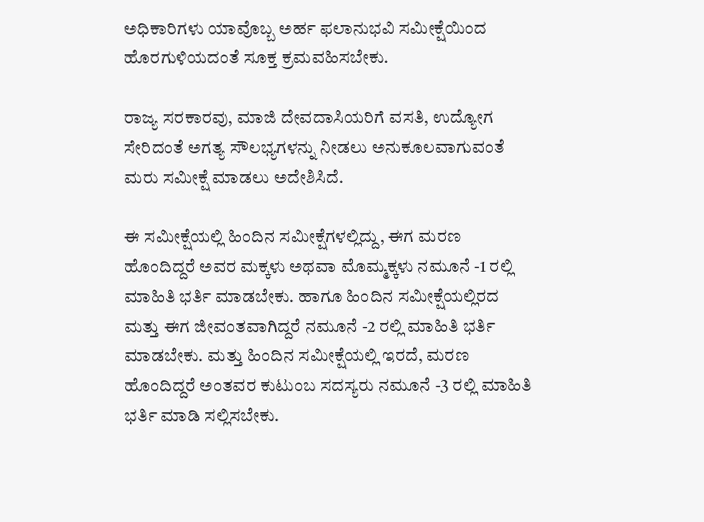ಅಧಿಕಾರಿಗಳು ಯಾವೊಬ್ಬ ಅರ್ಹ ಫಲಾನುಭವಿ ಸಮೀಕ್ಷೆಯಿಂದ ಹೊರಗುಳಿಯದಂತೆ ಸೂಕ್ತ ಕ್ರಮವಹಿಸಬೇಕು.

ರಾಜ್ಯ ಸರಕಾರವು, ಮಾಜಿ ದೇವದಾಸಿಯರಿಗೆ ವಸತಿ, ಉದ್ಯೋಗ ಸೇರಿದಂತೆ ಅಗತ್ಯ ಸೌಲಭ್ಯಗಳನ್ನು ನೀಡಲು ಅನುಕೂಲವಾಗುವಂತೆ ಮರು ಸಮೀಕ್ಷೆ ಮಾಡಲು ಅದೇಶಿಸಿದೆ.

ಈ ಸಮೀಕ್ಷೆಯಲ್ಲಿ ಹಿಂದಿನ ಸಮೀಕ್ಷೆಗಳಲ್ಲಿದ್ದು, ಈಗ ಮರಣ ಹೊಂದಿದ್ದರೆ ಅವರ ಮಕ್ಕಳು ಅಥವಾ ಮೊಮ್ಮಕ್ಕಳು ನಮೂನೆ -1 ರಲ್ಲಿ ಮಾಹಿತಿ ಭರ್ತಿ ಮಾಡಬೇಕು. ಹಾಗೂ ಹಿಂದಿನ ಸಮೀಕ್ಷೆಯಲ್ಲಿರದ ಮತ್ತು ಈಗ ಜೀವಂತವಾಗಿದ್ದರೆ ನಮೂನೆ -2 ರಲ್ಲಿ ಮಾಹಿತಿ ಭರ್ತಿ ಮಾಡಬೇಕು. ಮತ್ತು ಹಿಂದಿನ ಸಮೀಕ್ಷೆಯಲ್ಲಿ ಇರದೆ, ಮರಣ ಹೊಂದಿದ್ದರೆ ಅಂತವರ ಕುಟುಂಬ ಸದಸ್ಯರು ನಮೂನೆ -3 ರಲ್ಲಿ ಮಾಹಿತಿ ಭರ್ತಿ ಮಾಡಿ ಸಲ್ಲಿಸಬೇಕು.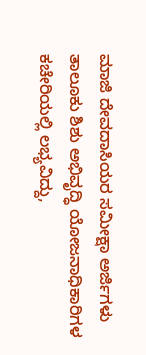ಮಾಜಿ ದೇವದಾಸಿಯರ ಸಮೀಕ್ಷಾ ಅರ್ಜಿಗಳು ತಾಲೂಕು ಶಿಶು ಅಭಿವೃದ್ಧಿ ಯೋಜನಾಧಿಕಾರಿಗಳ ಕಚೇರಿಯಲ್ಲಿ ಲಭ್ಯವಿದ್ದು,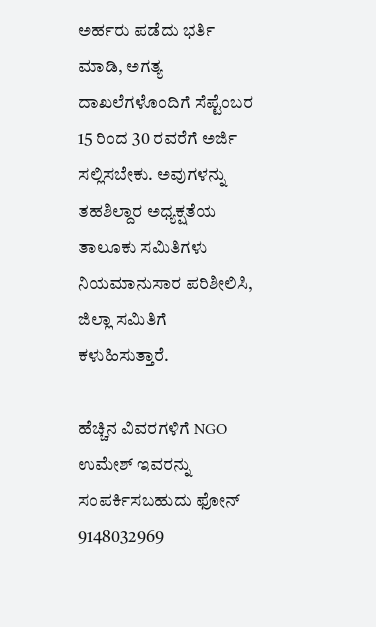ಅರ್ಹರು ಪಡೆದು ಭರ್ತಿ ಮಾಡಿ, ಅಗತ್ಯ ದಾಖಲೆಗಳೊಂದಿಗೆ ಸೆಪ್ಟೆಂಬರ 15 ರಿಂದ 30 ರವರೆಗೆ ಅರ್ಜಿ ಸಲ್ಲಿಸಬೇಕು. ಅವುಗಳನ್ನು ತಹಶಿಲ್ದಾರ ಅಧ್ಯಕ್ಷತೆಯ ತಾಲೂಕು ಸಮಿತಿಗಳು ನಿಯಮಾನುಸಾರ ಪರಿಶೀಲಿಸಿ, ಜಿಲ್ಲಾ ಸಮಿತಿಗೆ ಕಳುಹಿಸುತ್ತಾರೆ.

ಹೆಚ್ಚಿನ ವಿವರಗಳಿಗೆ NGO ಉಮೇಶ್ ಇವರನ್ನು ಸಂಪರ್ಕಿಸಬಹುದು ಫೋನ್ 9148032969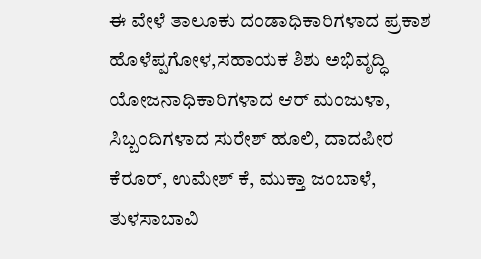ಈ ವೇಳೆ ತಾಲೂಕು ದಂಡಾಧಿಕಾರಿಗಳಾದ ಪ್ರಕಾಶ ಹೊಳೆಪ್ಪಗೋಳ,ಸಹಾಯಕ ಶಿಶು ಅಭಿವೃದ್ಧಿ ಯೋಜನಾಧಿಕಾರಿಗಳಾದ ಆರ್ ಮಂಜುಳಾ, ಸಿಬ್ಬಂದಿಗಳಾದ ಸುರೇಶ್ ಹೂಲಿ, ದಾದಪೀರ ಕೆರೂರ್, ಉಮೇಶ್ ಕೆ, ಮುಕ್ತಾ ಜಂಬಾಳೆ, ತುಳಸಾಬಾವಿ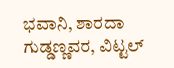ಭವಾನಿ, ಶಾರದಾ ಗುಡ್ಡಣ್ಣವರ, ವಿಟ್ಟಲ್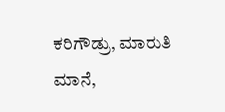ಕರಿಗೌಡ್ರು, ಮಾರುತಿ ಮಾನೆ,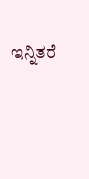ಇನ್ನಿತರೆ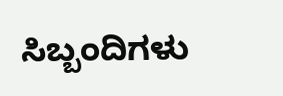ಸಿಬ್ಬಂದಿಗಳು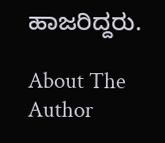ಹಾಜರಿದ್ದರು.

About The Author